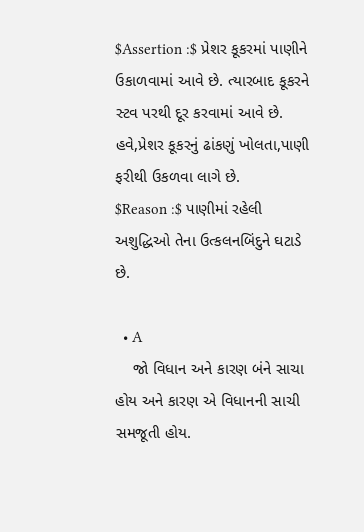$Assertion :$ પ્રેશર કૂકરમાં પાણીને ઉકાળવામાં આવે છે. ત્યારબાદ કૂકરને સ્ટવ પરથી દૂર કરવામાં આવે છે. હવે,પ્રેશર કૂકરનું ઢાંકણું ખોલતા,પાણી ફરીથી ઉકળવા લાગે છે.
$Reason :$ પાણીમાં રહેલી અશુદ્ધિઓ તેના ઉત્કલનબિંદુને ઘટાડે છે.

  • A
    જો વિધાન અને કારણ બંને સાચા હોય અને કારણ એ વિધાનની સાચી સમજૂતી હોય.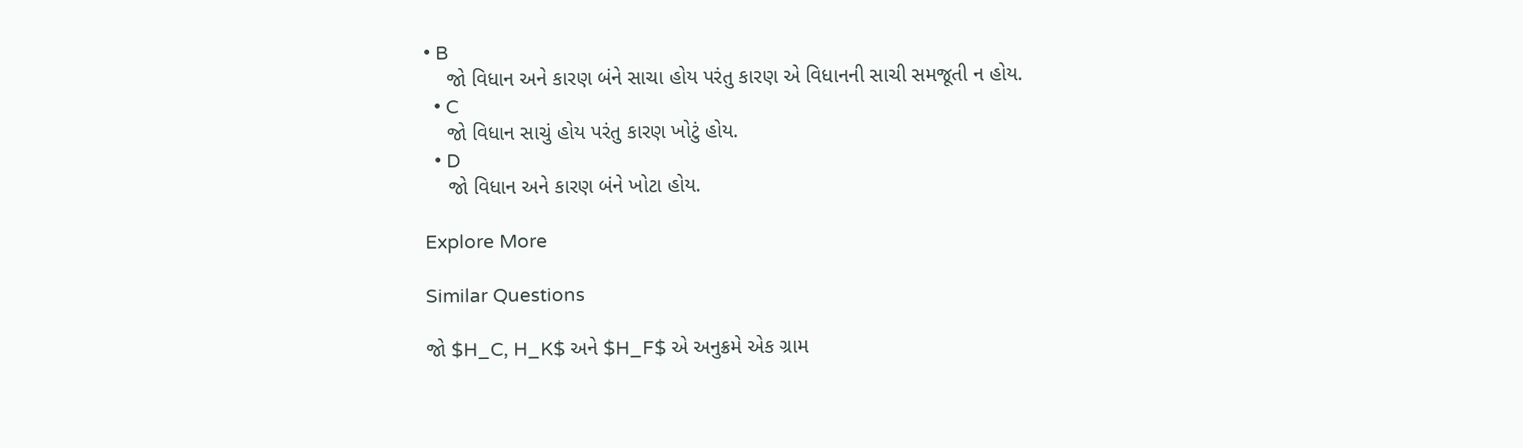• B
    જો વિધાન અને કારણ બંને સાચા હોય પરંતુ કારણ એ વિધાનની સાચી સમજૂતી ન હોય.
  • C
    જો વિધાન સાચું હોય પરંતુ કારણ ખોટું હોય.
  • D
    જો વિધાન અને કારણ બંને ખોટા હોય.

Explore More

Similar Questions

જો $H_C, H_K$ અને $H_F$ એ અનુક્રમે એક ગ્રામ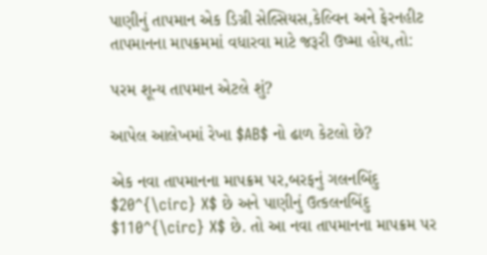પાણીનું તાપમાન એક ડિગ્રી સેલ્સિયસ,કેલ્વિન અને ફેરનહીટ તાપમાનના માપક્રમમાં વધારવા માટે જરૂરી ઉષ્મા હોય,તો:

પરમ શૂન્ય તાપમાન એટલે શું?

આપેલ આલેખમાં રેખા $AB$ નો ઢાળ કેટલો છે?

એક નવા તાપમાનના માપક્રમ પર,બરફનું ગલનબિંદુ $20^{\circ} X$ છે અને પાણીનું ઉત્કલનબિંદુ $110^{\circ} X$ છે. તો આ નવા તાપમાનના માપક્રમ પર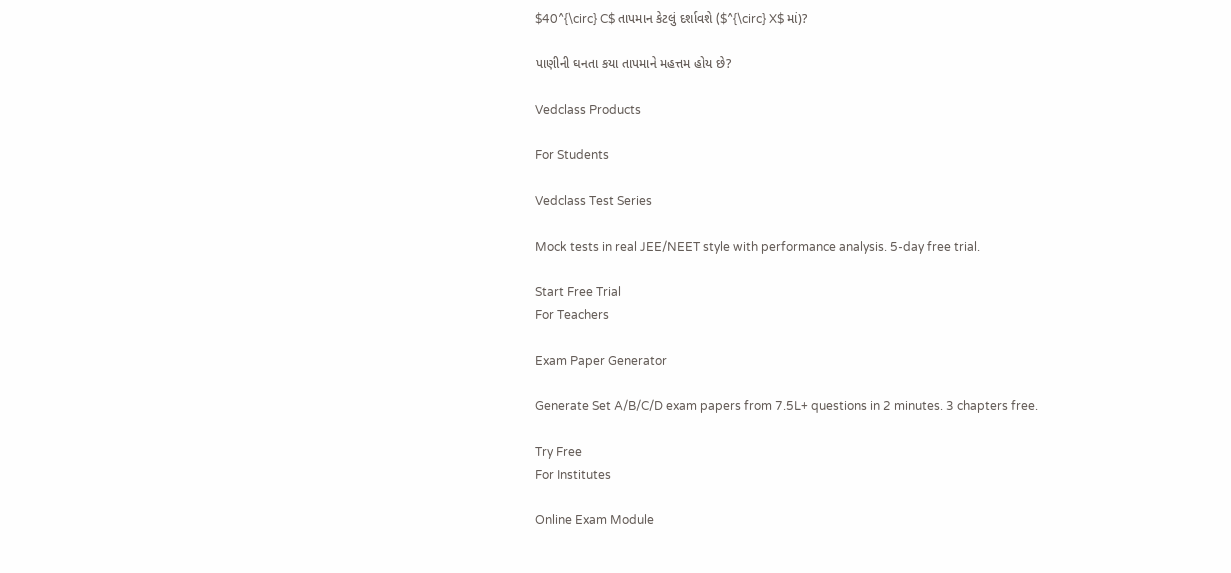$40^{\circ} C$ તાપમાન કેટલું દર્શાવશે ($^{\circ} X$ માં)?

પાણીની ઘનતા કયા તાપમાને મહત્તમ હોય છે?

Vedclass Products

For Students

Vedclass Test Series

Mock tests in real JEE/NEET style with performance analysis. 5-day free trial.

Start Free Trial
For Teachers

Exam Paper Generator

Generate Set A/B/C/D exam papers from 7.5L+ questions in 2 minutes. 3 chapters free.

Try Free
For Institutes

Online Exam Module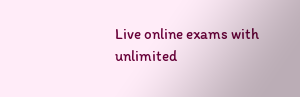Live online exams with unlimited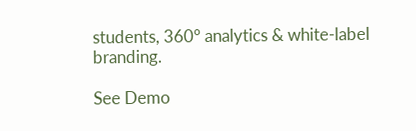students, 360° analytics & white-label branding.

See Demo